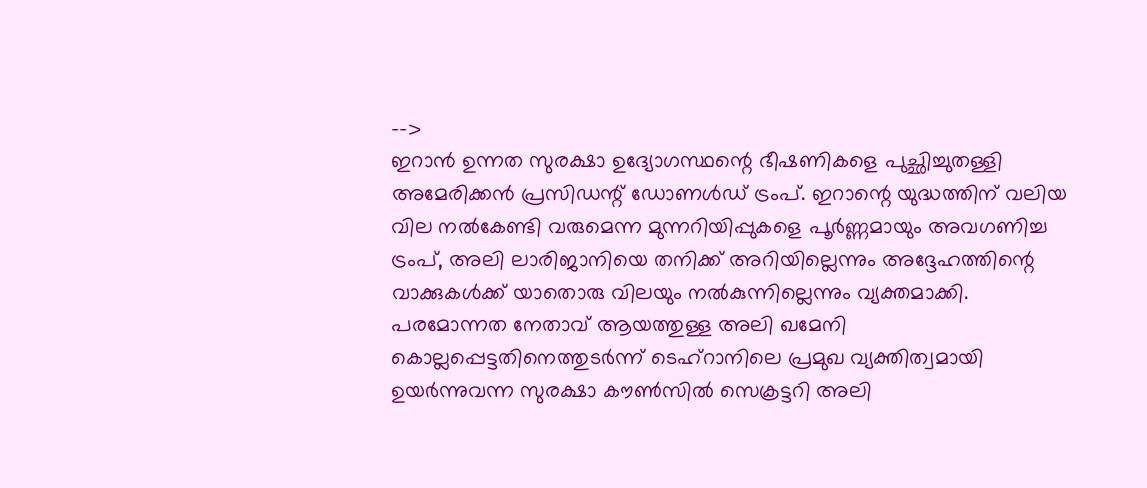-->
ഇറാൻ ഉന്നത സുരക്ഷാ ഉദ്യോഗസ്ഥന്റെ ഭീഷണികളെ പുച്ഛിച്ചുതള്ളി അമേരിക്കൻ പ്രസിഡന്റ് ഡോണൾഡ് ട്രംപ്. ഇറാന്റെ യുദ്ധത്തിന് വലിയ വില നൽകേണ്ടി വരുമെന്ന മുന്നറിയിപ്പുകളെ പൂർണ്ണമായും അവഗണിച്ച ട്രംപ്, അലി ലാരിജാനിയെ തനിക്ക് അറിയില്ലെന്നും അദ്ദേഹത്തിന്റെ വാക്കുകൾക്ക് യാതൊരു വിലയും നൽകുന്നില്ലെന്നും വ്യക്തമാക്കി.
പരമോന്നത നേതാവ് ആയത്തുള്ള അലി ഖമേനി കൊല്ലപ്പെട്ടതിനെത്തുടർന്ന് ടെഹ്റാനിലെ പ്രമുഖ വ്യക്തിത്വമായി ഉയർന്നുവന്ന സുരക്ഷാ കൗൺസിൽ സെക്രട്ടറി അലി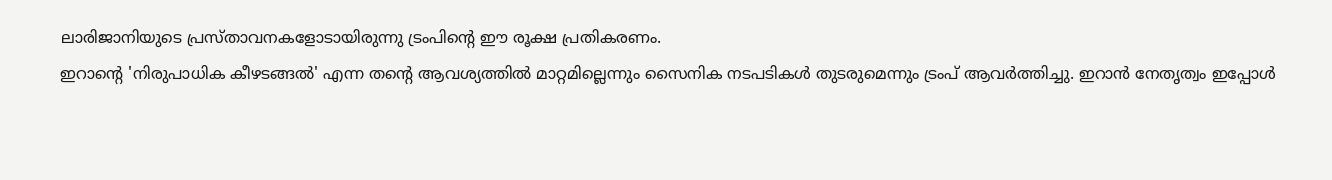ലാരിജാനിയുടെ പ്രസ്താവനകളോടായിരുന്നു ട്രംപിന്റെ ഈ രൂക്ഷ പ്രതികരണം.
ഇറാന്റെ 'നിരുപാധിക കീഴടങ്ങൽ' എന്ന തന്റെ ആവശ്യത്തിൽ മാറ്റമില്ലെന്നും സൈനിക നടപടികൾ തുടരുമെന്നും ട്രംപ് ആവർത്തിച്ചു. ഇറാൻ നേതൃത്വം ഇപ്പോൾ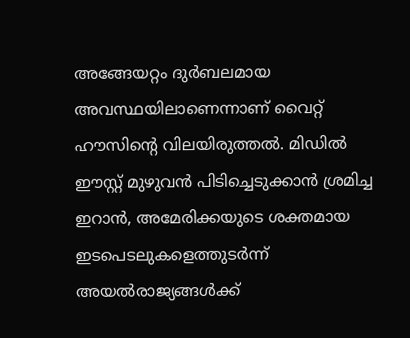അങ്ങേയറ്റം ദുർബലമായ അവസ്ഥയിലാണെന്നാണ് വൈറ്റ് ഹൗസിന്റെ വിലയിരുത്തൽ. മിഡിൽ ഈസ്റ്റ് മുഴുവൻ പിടിച്ചെടുക്കാൻ ശ്രമിച്ച ഇറാൻ, അമേരിക്കയുടെ ശക്തമായ ഇടപെടലുകളെത്തുടർന്ന് അയൽരാജ്യങ്ങൾക്ക്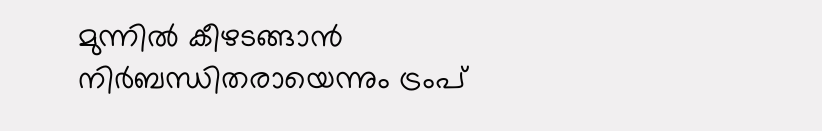മുന്നിൽ കീഴടങ്ങാൻ നിർബന്ധിതരായെന്നും ട്രംപ്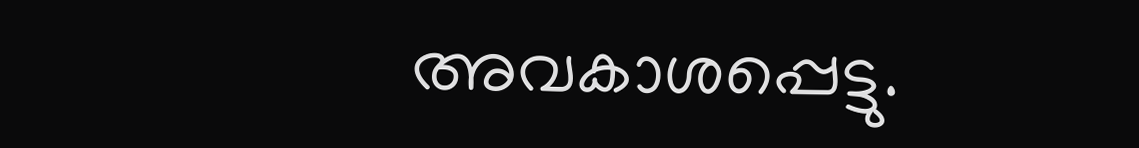അവകാശപ്പെട്ടു.